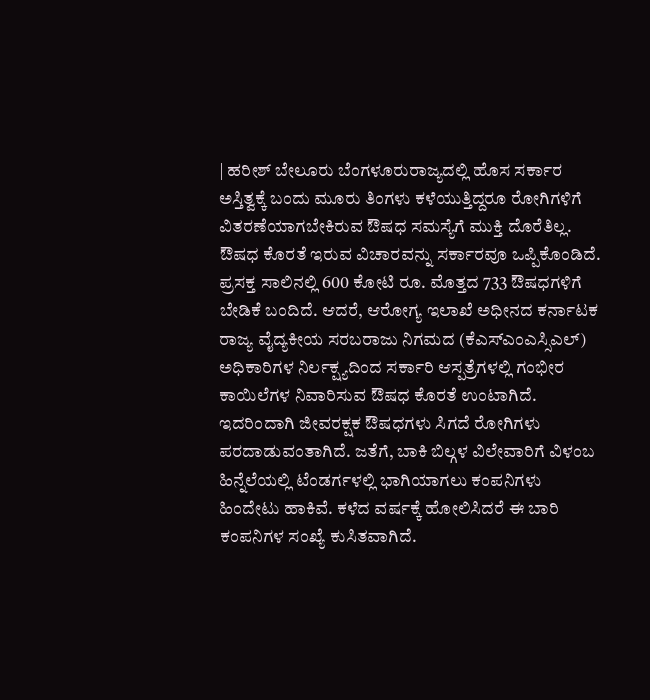| ಹರೀಶ್ ಬೇಲೂರು ಬೆಂಗಳೂರುರಾಜ್ಯದಲ್ಲಿ ಹೊಸ ಸರ್ಕಾರ ಅಸ್ತಿತ್ವಕ್ಕೆ ಬಂದು ಮೂರು ತಿಂಗಳು ಕಳೆಯುತ್ತಿದ್ದರೂ ರೋಗಿಗಳಿಗೆ ವಿತರಣೆಯಾಗಬೇಕಿರುವ ಔಷಧ ಸಮಸ್ಯೆಗೆ ಮುಕ್ತಿ ದೊರೆತಿಲ್ಲ. ಔಷಧ ಕೊರತೆ ಇರುವ ವಿಚಾರವನ್ನು ಸರ್ಕಾರವೂ ಒಪ್ಪಿಕೊಂಡಿದೆ.
ಪ್ರಸಕ್ತ ಸಾಲಿನಲ್ಲಿ 600 ಕೋಟಿ ರೂ. ಮೊತ್ತದ 733 ಔಷಧಗಳಿಗೆ ಬೇಡಿಕೆ ಬಂದಿದೆ. ಆದರೆ, ಆರೋಗ್ಯ ಇಲಾಖೆ ಅಧೀನದ ಕರ್ನಾಟಕ ರಾಜ್ಯ ವೈದ್ಯಕೀಯ ಸರಬರಾಜು ನಿಗಮದ (ಕೆಎಸ್ಎಂಎಸ್ಸಿಎಲ್) ಅಧಿಕಾರಿಗಳ ನಿರ್ಲಕ್ಷ್ಯದಿಂದ ಸರ್ಕಾರಿ ಆಸ್ಪತ್ರೆಗಳಲ್ಲಿ ಗಂಭೀರ ಕಾಯಿಲೆಗಳ ನಿವಾರಿಸುವ ಔಷಧ ಕೊರತೆ ಉಂಟಾಗಿದೆ. ಇದರಿಂದಾಗಿ ಜೀವರಕ್ಷಕ ಔಷಧಗಳು ಸಿಗದೆ ರೋಗಿಗಳು ಪರದಾಡುವಂತಾಗಿದೆ. ಜತೆಗೆ, ಬಾಕಿ ಬಿಲ್ಗಳ ವಿಲೇವಾರಿಗೆ ವಿಳಂಬ ಹಿನ್ನೆಲೆಯಲ್ಲಿ ಟೆಂಡರ್ಗಳಲ್ಲಿ ಭಾಗಿಯಾಗಲು ಕಂಪನಿಗಳು ಹಿಂದೇಟು ಹಾಕಿವೆ. ಕಳೆದ ವರ್ಷಕ್ಕೆ ಹೋಲಿಸಿದರೆ ಈ ಬಾರಿ ಕಂಪನಿಗಳ ಸಂಖ್ಯೆ ಕುಸಿತವಾಗಿದೆ.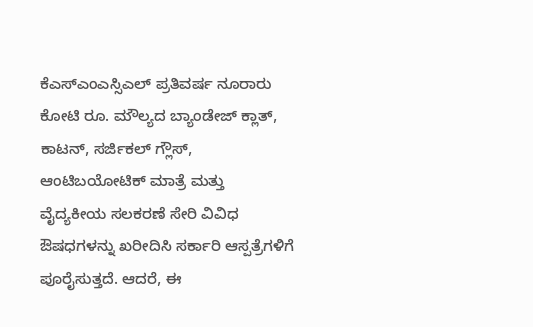ಕೆಎಸ್ಎಂಎಸ್ಸಿಎಲ್ ಪ್ರತಿವರ್ಷ ನೂರಾರು ಕೋಟಿ ರೂ. ಮೌಲ್ಯದ ಬ್ಯಾಂಡೇಜ್ ಕ್ಲಾತ್, ಕಾಟನ್, ಸರ್ಜಿಕಲ್ ಗ್ಲೌಸ್, ಆಂಟಿಬಯೋಟಿಕ್ ಮಾತ್ರೆ ಮತ್ತು ವೈದ್ಯಕೀಯ ಸಲಕರಣೆ ಸೇರಿ ವಿವಿಧ ಔಷಧಗಳನ್ನು ಖರೀದಿಸಿ ಸರ್ಕಾರಿ ಆಸ್ಪತ್ರೆಗಳಿಗೆ ಪೂರೈಸುತ್ತದೆ. ಆದರೆ, ಈ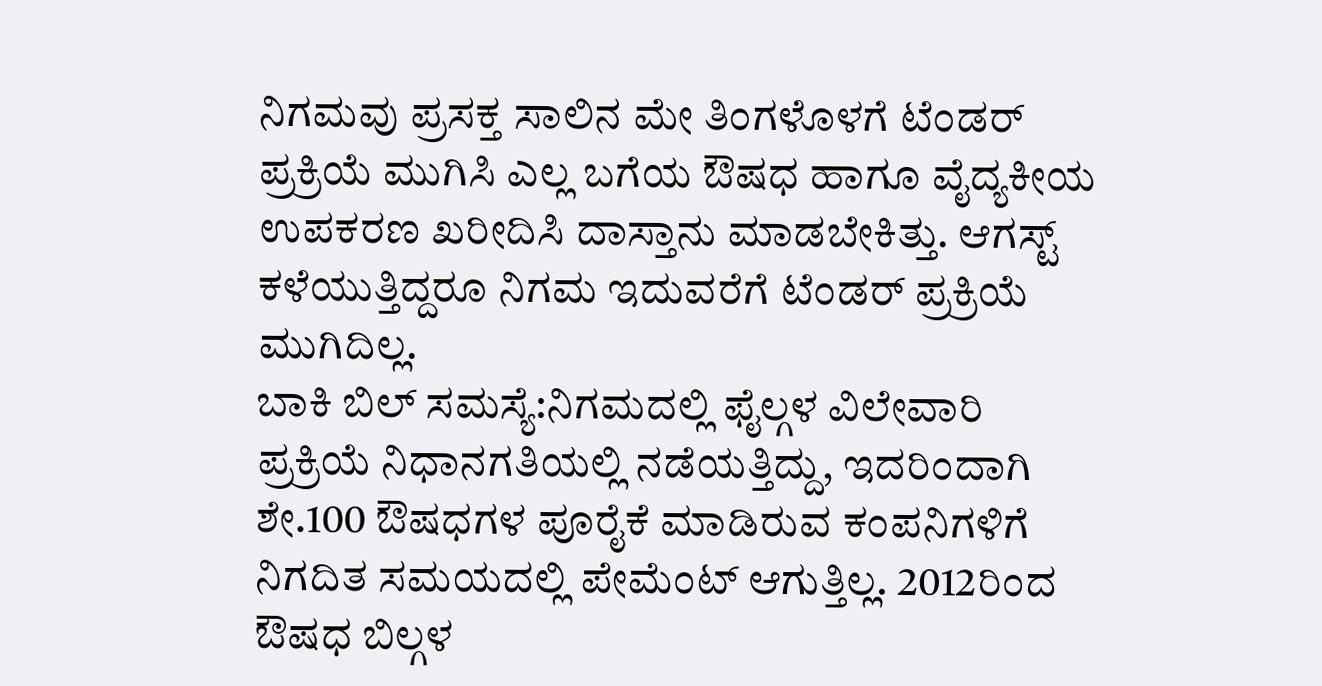ನಿಗಮವು ಪ್ರಸಕ್ತ ಸಾಲಿನ ಮೇ ತಿಂಗಳೊಳಗೆ ಟೆಂಡರ್ ಪ್ರಕ್ರಿಯೆ ಮುಗಿಸಿ ಎಲ್ಲ ಬಗೆಯ ಔಷಧ ಹಾಗೂ ವೈದ್ಯಕೀಯ ಉಪಕರಣ ಖರೀದಿಸಿ ದಾಸ್ತಾನು ಮಾಡಬೇಕಿತ್ತು. ಆಗಸ್ಟ್ ಕಳೆಯುತ್ತಿದ್ದರೂ ನಿಗಮ ಇದುವರೆಗೆ ಟೆಂಡರ್ ಪ್ರಕ್ರಿಯೆ ಮುಗಿದಿಲ್ಲ.
ಬಾಕಿ ಬಿಲ್ ಸಮಸ್ಯೆ:ನಿಗಮದಲ್ಲಿ ಫೈಲ್ಗಳ ವಿಲೇವಾರಿ ಪ್ರಕ್ರಿಯೆ ನಿಧಾನಗತಿಯಲ್ಲಿ ನಡೆಯತ್ತಿದ್ದು, ಇದರಿಂದಾಗಿ ಶೇ.100 ಔಷಧಗಳ ಪೂರೈಕೆ ಮಾಡಿರುವ ಕಂಪನಿಗಳಿಗೆ ನಿಗದಿತ ಸಮಯದಲ್ಲಿ ಪೇಮೆಂಟ್ ಆಗುತ್ತಿಲ್ಲ. 2012ರಿಂದ ಔಷಧ ಬಿಲ್ಗಳ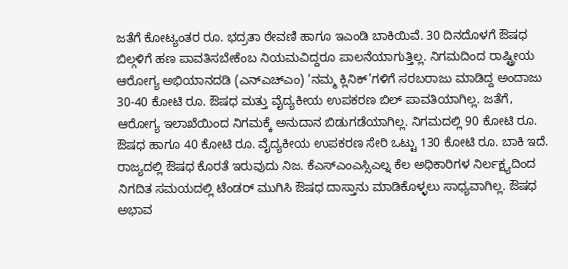ಜತೆಗೆ ಕೋಟ್ಯಂತರ ರೂ. ಭದ್ರತಾ ಠೇವಣಿ ಹಾಗೂ ಇಎಂಡಿ ಬಾಕಿಯಿವೆ. 30 ದಿನದೊಳಗೆ ಔಷಧ ಬಿಲ್ಗಳಿಗೆ ಹಣ ಪಾವತಿಸಬೇಕೆಂಬ ನಿಯಮವಿದ್ದರೂ ಪಾಲನೆಯಾಗುತ್ತಿಲ್ಲ. ನಿಗಮದಿಂದ ರಾಷ್ಟ್ರೀಯ ಆರೋಗ್ಯ ಅಭಿಯಾನದಡಿ (ಎನ್ಎಚ್ಎಂ) ‘ನಮ್ಮ ಕ್ಲಿನಿಕ್’ಗಳಿಗೆ ಸರಬರಾಜು ಮಾಡಿದ್ದ ಅಂದಾಜು 30-40 ಕೋಟಿ ರೂ. ಔಷಧ ಮತ್ತು ವೈದ್ಯಕೀಯ ಉಪಕರಣ ಬಿಲ್ ಪಾವತಿಯಾಗಿಲ್ಲ. ಜತೆಗೆ, ಆರೋಗ್ಯ ಇಲಾಖೆಯಿಂದ ನಿಗಮಕ್ಕೆ ಅನುದಾನ ಬಿಡುಗಡೆಯಾಗಿಲ್ಲ. ನಿಗಮದಲ್ಲಿ 90 ಕೋಟಿ ರೂ. ಔಷಧ ಹಾಗೂ 40 ಕೋಟಿ ರೂ. ವೈದ್ಯಕೀಯ ಉಪಕರಣ ಸೇರಿ ಒಟ್ಟು 130 ಕೋಟಿ ರೂ. ಬಾಕಿ ಇದೆ.
ರಾಜ್ಯದಲ್ಲಿ ಔಷಧ ಕೊರತೆ ಇರುವುದು ನಿಜ. ಕೆಎಸ್ಎಂಎಸ್ಸಿಎಲ್ನ ಕೆಲ ಅಧಿಕಾರಿಗಳ ನಿರ್ಲಕ್ಷ್ಯದಿಂದ ನಿಗದಿತ ಸಮಯದಲ್ಲಿ ಟೆಂಡರ್ ಮುಗಿಸಿ ಔಷಧ ದಾಸ್ತಾನು ಮಾಡಿಕೊಳ್ಳಲು ಸಾಧ್ಯವಾಗಿಲ್ಲ. ಔಷಧ ಅಭಾವ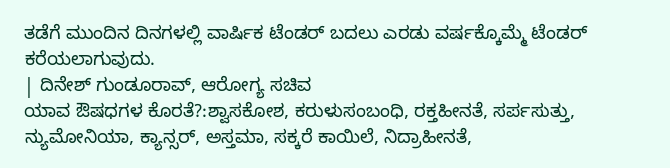ತಡೆಗೆ ಮುಂದಿನ ದಿನಗಳಲ್ಲಿ ವಾರ್ಷಿಕ ಟೆಂಡರ್ ಬದಲು ಎರಡು ವರ್ಷಕ್ಕೊಮ್ಮೆ ಟೆಂಡರ್ ಕರೆಯಲಾಗುವುದು.
| ದಿನೇಶ್ ಗುಂಡೂರಾವ್, ಆರೋಗ್ಯ ಸಚಿವ
ಯಾವ ಔಷಧಗಳ ಕೊರತೆ?:ಶ್ವಾಸಕೋಶ, ಕರುಳುಸಂಬಂಧಿ, ರಕ್ತಹೀನತೆ, ಸರ್ಪಸುತ್ತು, ನ್ಯುಮೋನಿಯಾ, ಕ್ಯಾನ್ಸರ್, ಅಸ್ತಮಾ, ಸಕ್ಕರೆ ಕಾಯಿಲೆ, ನಿದ್ರಾಹೀನತೆ,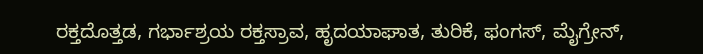ರಕ್ತದೊತ್ತಡ, ಗರ್ಭಾಶ್ರಯ ರಕ್ತಸ್ರಾವ, ಹೃದಯಾಘಾತ, ತುರಿಕೆ, ಫಂಗಸ್, ಮೈಗ್ರೇನ್,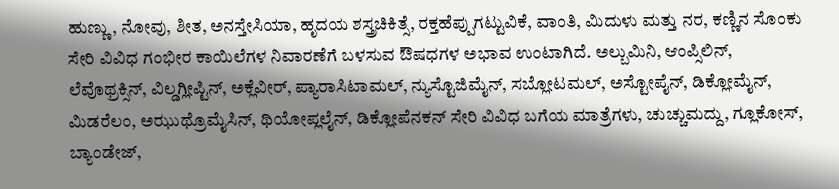ಹುಣ್ಣು, ನೋವು, ಶೀತ, ಅನಸ್ತೇಸಿಯಾ, ಹೃದಯ ಶಸ್ತ್ರಚಿಕಿತ್ಸೆ, ರಕ್ತಹೆಪ್ಪುಗಟ್ಟುವಿಕೆ, ವಾಂತಿ, ಮಿದುಳು ಮತ್ತು ನರ, ಕಣ್ಣಿನ ಸೊಂಕು ಸೇರಿ ವಿವಿಧ ಗಂಭೀರ ಕಾಯಿಲೆಗಳ ನಿವಾರಣೆಗೆ ಬಳಸುವ ಔಷಧಗಳ ಅಭಾವ ಉಂಟಾಗಿದೆ. ಅಲ್ಬುಮಿನಿ, ಆಂಪ್ಸಿಲಿನ್, ಲೆವೊಥ್ರಕ್ಸಿನ್, ವಿಲ್ಡಗ್ಲೀಪ್ಟಿನ್, ಅಕ್ಲೆವೀರ್, ಪ್ಯಾರಾಸಿಟಾಮಲ್, ನ್ಯುಸ್ಟೊಜಿಮೈನ್, ಸಬ್ಲೋಟಮಲ್, ಅಸ್ಟೋಪೈನ್, ಡಿಕ್ಲೋಮೈನ್, ಮಿಡರೆಲಂ, ಅಝುಥ್ರೊಮೈಸಿನ್, ಥಿಯೋಪ್ಲಲೈನ್, ಡಿಕ್ಲೋಪೆನಕನ್ ಸೇರಿ ವಿವಿಧ ಬಗೆಯ ಮಾತ್ರೆಗಳು, ಚುಚ್ಚುಮದ್ದು, ಗ್ಲೂಕೋಸ್, ಬ್ಯಾಂಡೇಜ್,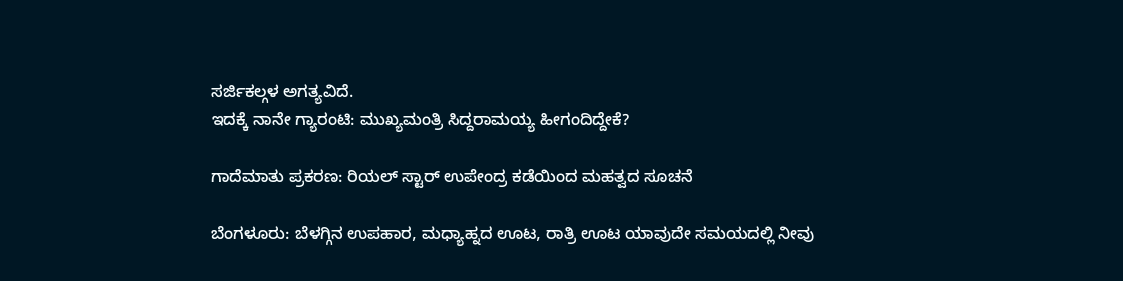ಸರ್ಜಿಕಲ್ಗಳ ಅಗತ್ಯವಿದೆ.
ಇದಕ್ಕೆ ನಾನೇ ಗ್ಯಾರಂಟಿ: ಮುಖ್ಯಮಂತ್ರಿ ಸಿದ್ದರಾಮಯ್ಯ ಹೀಗಂದಿದ್ದೇಕೆ?

ಗಾದೆಮಾತು ಪ್ರಕರಣ: ರಿಯಲ್ ಸ್ಟಾರ್ ಉಪೇಂದ್ರ ಕಡೆಯಿಂದ ಮಹತ್ವದ ಸೂಚನೆ

ಬೆಂಗಳೂರು: ಬೆಳಗ್ಗಿನ ಉಪಹಾರ, ಮಧ್ಯಾಹ್ನದ ಊಟ, ರಾತ್ರಿ ಊಟ ಯಾವುದೇ ಸಮಯದಲ್ಲಿ ನೀವು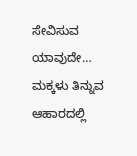ಸೇವಿಸುವ ಯಾವುದೇ…
ಮಕ್ಕಳು ತಿನ್ನುವ ಆಹಾರದಲ್ಲಿ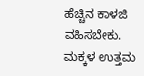ಹೆಚ್ಚಿನ ಕಾಳಜಿ ವಹಿಸಬೇಕು. ಮಕ್ಕಳ ಉತ್ತಮ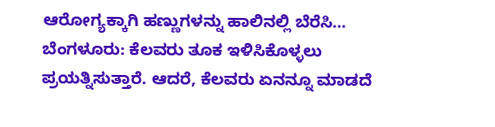ಆರೋಗ್ಯಕ್ಕಾಗಿ ಹಣ್ಣುಗಳನ್ನು ಹಾಲಿನಲ್ಲಿ ಬೆರೆಸಿ…
ಬೆಂಗಳೂರು: ಕೆಲವರು ತೂಕ ಇಳಿಸಿಕೊಳ್ಳಲು ಪ್ರಯತ್ನಿಸುತ್ತಾರೆ. ಆದರೆ, ಕೆಲವರು ಏನನ್ನೂ ಮಾಡದೆ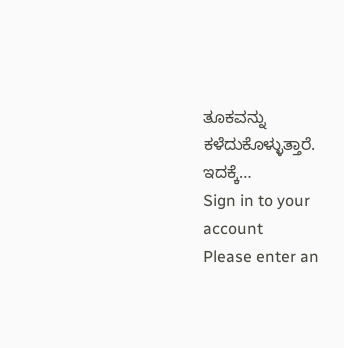ತೂಕವನ್ನು ಕಳೆದುಕೊಳ್ಳುತ್ತಾರೆ. ಇದಕ್ಕೆ…
Sign in to your account
Please enter an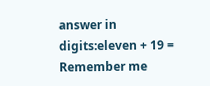answer in digits:eleven + 19 =
Remember me